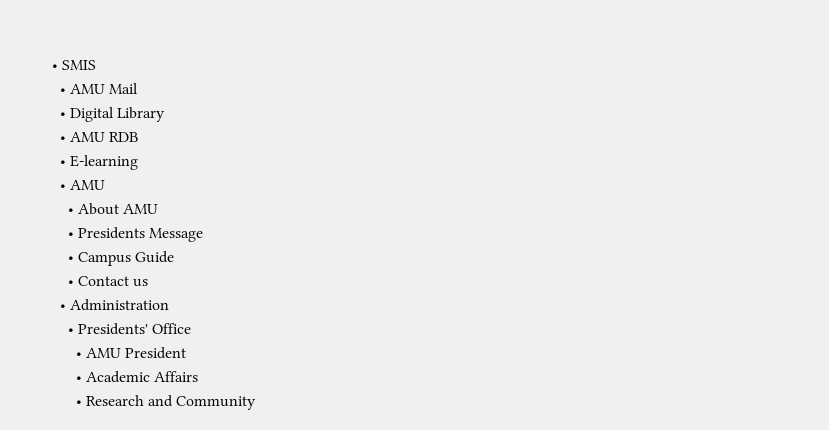• SMIS
  • AMU Mail
  • Digital Library
  • AMU RDB
  • E-learning
  • AMU
    • About AMU
    • Presidents Message
    • Campus Guide
    • Contact us
  • Administration
    • Presidents' Office
      • AMU President
      • Academic Affairs
      • Research and Community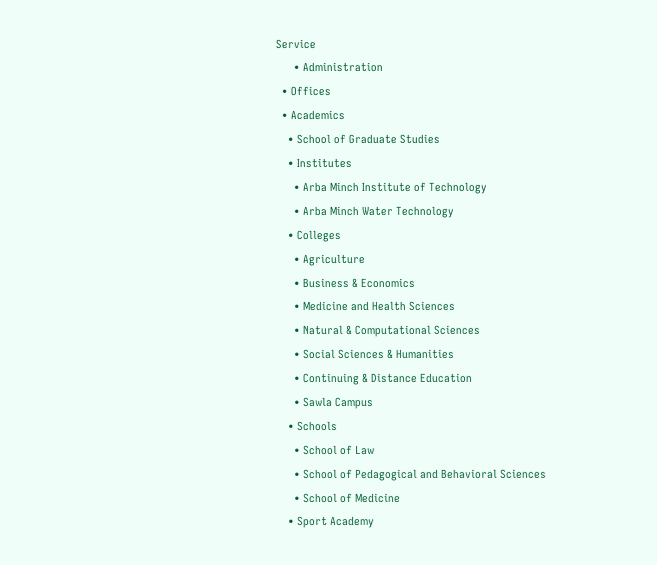Service
      • Administration
  • Offices
  • Academics
    • School of Graduate Studies
    • Institutes
      • Arba Minch Institute of Technology
      • Arba Minch Water Technology
    • Colleges
      • Agriculture
      • Business & Economics
      • Medicine and Health Sciences
      • Natural & Computational Sciences
      • Social Sciences & Humanities
      • Continuing & Distance Education
      • Sawla Campus
    • Schools
      • School of Law
      • School of Pedagogical and Behavioral Sciences
      • School of Medicine
    • Sport Academy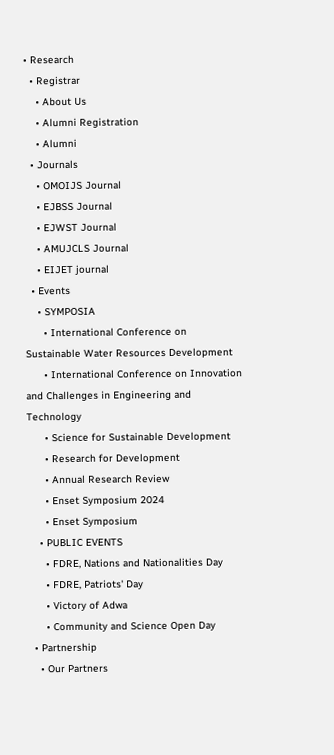• Research
  • Registrar
    • About Us
    • Alumni Registration
    • Alumni
  • Journals
    • OMOIJS Journal
    • EJBSS Journal
    • EJWST Journal
    • AMUJCLS Journal
    • EIJET journal
  • Events
    • SYMPOSIA
      • International Conference on Sustainable Water Resources Development
      • International Conference on Innovation and Challenges in Engineering and Technology
      • Science for Sustainable Development
      • Research for Development
      • Annual Research Review
      • Enset Symposium 2024
      • Enset Symposium
    • PUBLIC EVENTS
      • FDRE, Nations and Nationalities Day
      • FDRE, Patriots' Day
      • Victory of Adwa
      • Community and Science Open Day
  • Partnership
    • Our Partners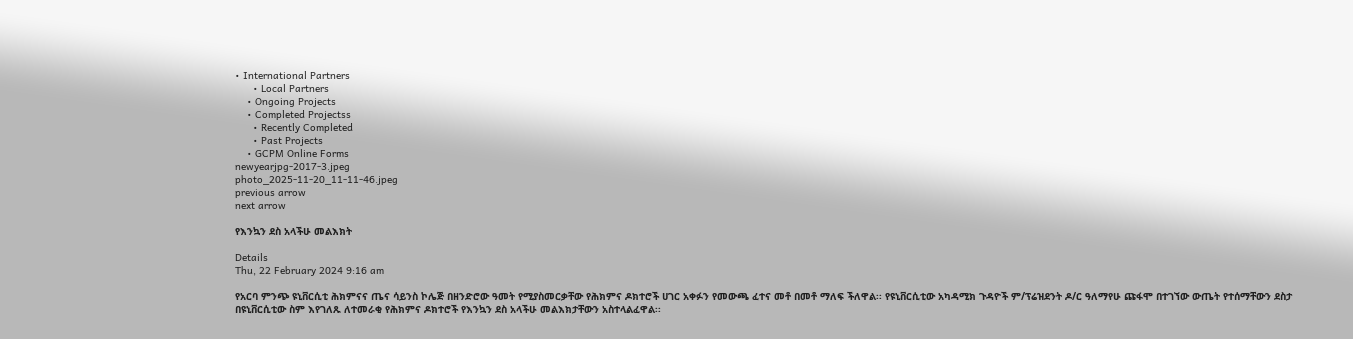• International Partners
      • Local Partners
    • Ongoing Projects
    • Completed Projectss
      • Recently Completed
      • Past Projects
    • GCPM Online Forms
newyearjpg-2017-3.jpeg
photo_2025-11-20_11-11-46.jpeg
previous arrow
next arrow

የእንኳን ደስ አላችሁ መልእክት

Details
Thu, 22 February 2024 9:16 am

የአርባ ምንጭ ዩኒቨርሲቲ ሕክምናና ጤና ሳይንስ ኮሌጅ በዘንድሮው ዓመት የሚያስመርቃቸው የሕክምና ዶክተሮች ሀገር አቀፉን የመውጫ ፈተና መቶ በመቶ ማለፍ ችለዋል፡፡ የዩኒቨርሲቲው አካዳሚክ ጉዳዮች ም/ፕሬዝደንት ዶ/ር ዓለማየሁ ጩፋሞ በተገኘው ውጤት የተሰማቸውን ደስታ በዩኒቨርሲቲው ስም እየገለጹ ለተመራቂ የሕክምና ዶክተሮች የእንኳን ደስ አላችሁ መልእክታቸውን አስተላልፈዋል፡፡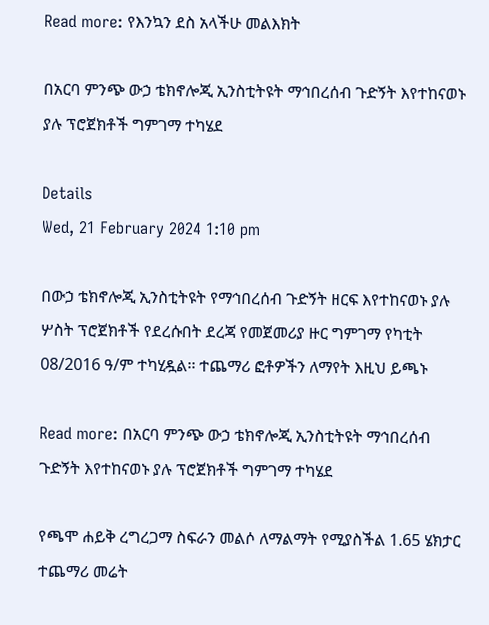Read more: የእንኳን ደስ አላችሁ መልእክት

በአርባ ምንጭ ውኃ ቴክኖሎጂ ኢንስቲትዩት ማኅበረሰብ ጉድኝት እየተከናወኑ ያሉ ፕሮጀክቶች ግምገማ ተካሄደ

Details
Wed, 21 February 2024 1:10 pm

በውኃ ቴክኖሎጂ ኢንስቲትዩት የማኅበረሰብ ጉድኝት ዘርፍ እየተከናወኑ ያሉ ሦስት ፕሮጀክቶች የደረሱበት ደረጃ የመጀመሪያ ዙር ግምገማ የካቲት 08/2016 ዓ/ም ተካሂዷል፡፡ ተጨማሪ ፎቶዎችን ለማየት እዚህ ይጫኑ

Read more: በአርባ ምንጭ ውኃ ቴክኖሎጂ ኢንስቲትዩት ማኅበረሰብ ጉድኝት እየተከናወኑ ያሉ ፕሮጀክቶች ግምገማ ተካሄደ

የጫሞ ሐይቅ ረግረጋማ ስፍራን መልሶ ለማልማት የሚያስችል 1.65 ሄክታር ተጨማሪ መሬት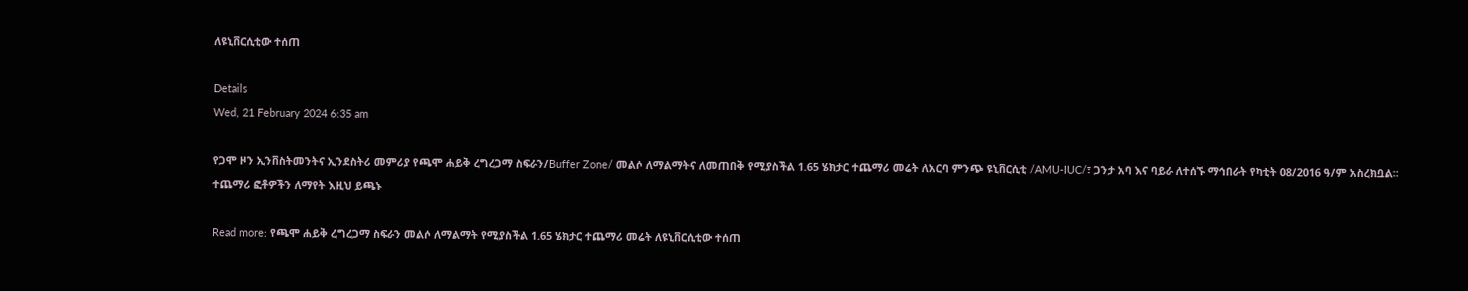ለዩኒቨርሲቲው ተሰጠ

Details
Wed, 21 February 2024 6:35 am

የጋሞ ዞን ኢንቨስትመንትና ኢንደስትሪ መምሪያ የጫሞ ሐይቅ ረግረጋማ ስፍራን/Buffer Zone/ መልሶ ለማልማትና ለመጠበቅ የሚያስችል 1.65 ሄክታር ተጨማሪ መሬት ለአርባ ምንጭ ዩኒቨርሲቲ /AMU-IUC/፣ ጋንታ አባ እና ባይራ ለተሰኙ ማኅበራት የካቲት 08/2016 ዓ/ም አስረክቧል፡፡ ተጨማሪ ፎቶዎችን ለማየት እዚህ ይጫኑ

Read more: የጫሞ ሐይቅ ረግረጋማ ስፍራን መልሶ ለማልማት የሚያስችል 1.65 ሄክታር ተጨማሪ መሬት ለዩኒቨርሲቲው ተሰጠ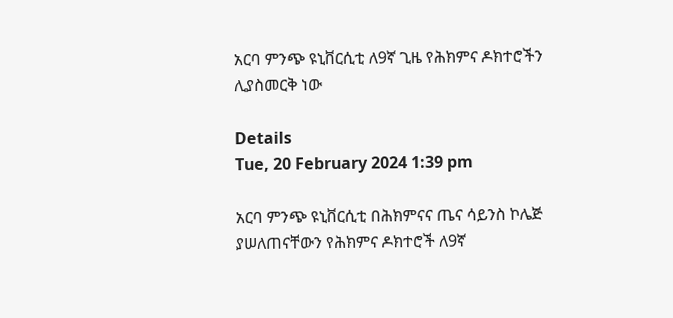አርባ ምንጭ ዩኒቨርሲቲ ለ9ኛ ጊዜ የሕክምና ዶክተሮችን ሊያስመርቅ ነው

Details
Tue, 20 February 2024 1:39 pm

አርባ ምንጭ ዩኒቨርሲቲ በሕክምናና ጤና ሳይንስ ኮሌጅ ያሠለጠናቸውን የሕክምና ዶክተሮች ለ9ኛ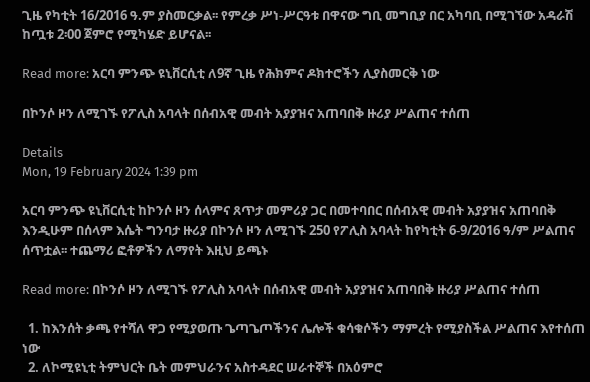ጊዜ የካቲት 16/2016 ዓ.ም ያስመርቃል፡፡ የምረቃ ሥነ-ሥርዓቱ በዋናው ግቢ መግቢያ በር አካባቢ በሚገኘው አዳራሽ ከጧቱ 2፡00 ጀምሮ የሚካሄድ ይሆናል፡፡

Read more: አርባ ምንጭ ዩኒቨርሲቲ ለ9ኛ ጊዜ የሕክምና ዶክተሮችን ሊያስመርቅ ነው

በኮንሶ ዞን ለሚገኙ የፖሊስ አባላት በሰብአዊ መብት አያያዝና አጠባበቅ ዙሪያ ሥልጠና ተሰጠ

Details
Mon, 19 February 2024 1:39 pm

አርባ ምንጭ ዩኒቨርሲቲ ከኮንሶ ዞን ሰላምና ጸጥታ መምሪያ ጋር በመተባበር በሰብአዊ መብት አያያዝና አጠባበቅ እንዲሁም በሰላም እሴት ግንባታ ዙሪያ በኮንሶ ዞን ለሚገኙ 250 የፖሊስ አባላት ከየካቲት 6-9/2016 ዓ/ም ሥልጠና ሰጥቷል፡፡ ተጨማሪ ፎቶዎችን ለማየት እዚህ ይጫኑ

Read more: በኮንሶ ዞን ለሚገኙ የፖሊስ አባላት በሰብአዊ መብት አያያዝና አጠባበቅ ዙሪያ ሥልጠና ተሰጠ

  1. ከእንሰት ቃጫ የተሻለ ዋጋ የሚያወጡ ጌጣጌጦችንና ሌሎች ቁሳቁሶችን ማምረት የሚያስችል ሥልጠና እየተሰጠ ነው
  2. ለኮሚዩኒቲ ትምህርት ቤት መምህራንና አስተዳደር ሠራተኞች በአዕምሮ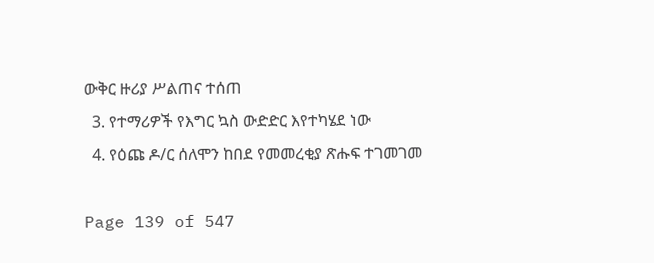ውቅር ዙሪያ ሥልጠና ተሰጠ
  3. የተማሪዎች የእግር ኳስ ውድድር እየተካሄደ ነው
  4. የዕጩ ዶ/ር ሰለሞን ከበደ የመመረቂያ ጽሑፍ ተገመገመ

Page 139 of 547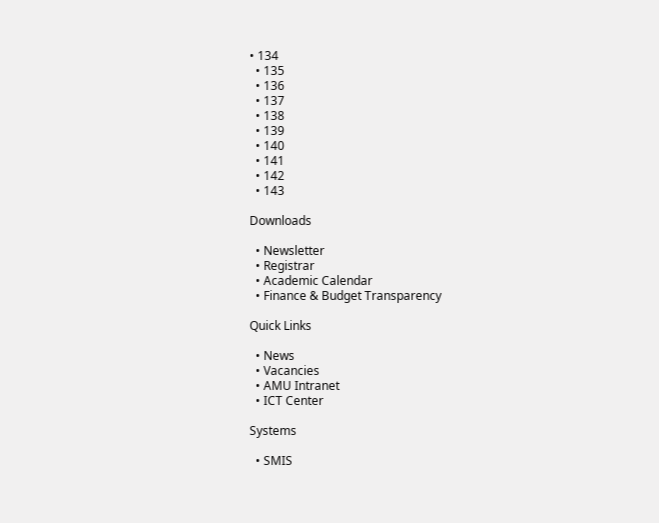• 134
  • 135
  • 136
  • 137
  • 138
  • 139
  • 140
  • 141
  • 142
  • 143

Downloads

  • Newsletter
  • Registrar
  • Academic Calendar
  • Finance & Budget Transparency

Quick Links

  • News
  • Vacancies
  • AMU Intranet
  • ICT Center

Systems

  • SMIS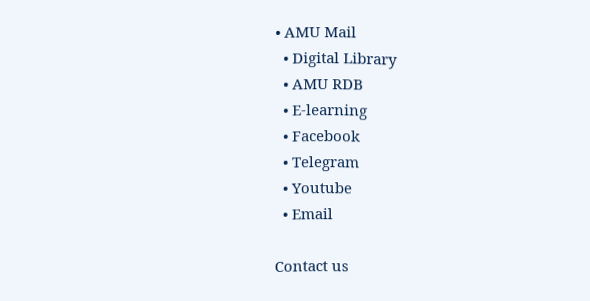• AMU Mail
  • Digital Library
  • AMU RDB
  • E-learning
  • Facebook
  • Telegram
  • Youtube
  • Email

Contact us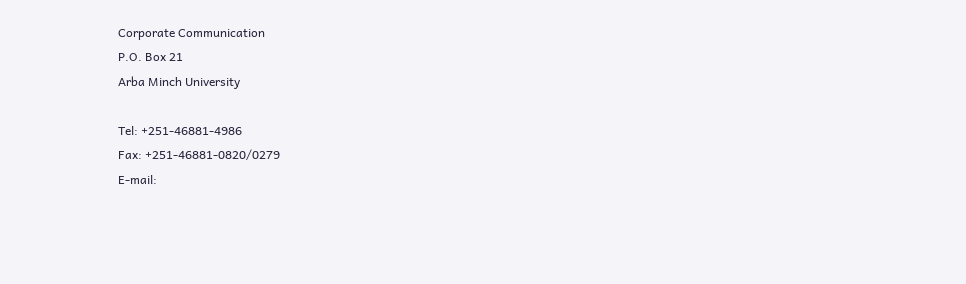Corporate Communication
P.O. Box 21
Arba Minch University

Tel: +251-46881-4986
Fax: +251-46881-0820/0279
E-mail: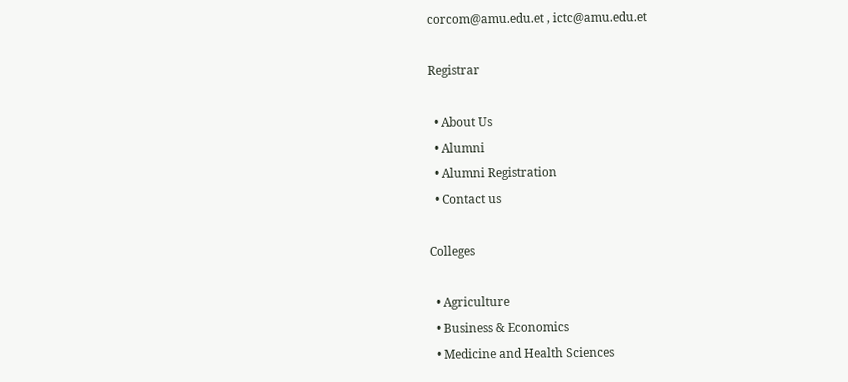corcom@amu.edu.et , ictc@amu.edu.et

Registrar

  • About Us
  • Alumni
  • Alumni Registration
  • Contact us

Colleges

  • Agriculture
  • Business & Economics
  • Medicine and Health Sciences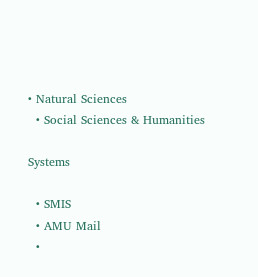• Natural Sciences
  • Social Sciences & Humanities

Systems

  • SMIS
  • AMU Mail
  •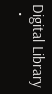Digital Library
  •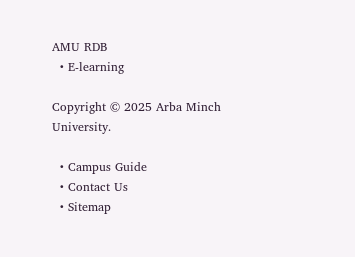AMU RDB
  • E-learning

Copyright © 2025 Arba Minch University.

  • Campus Guide
  • Contact Us
  • Sitemap